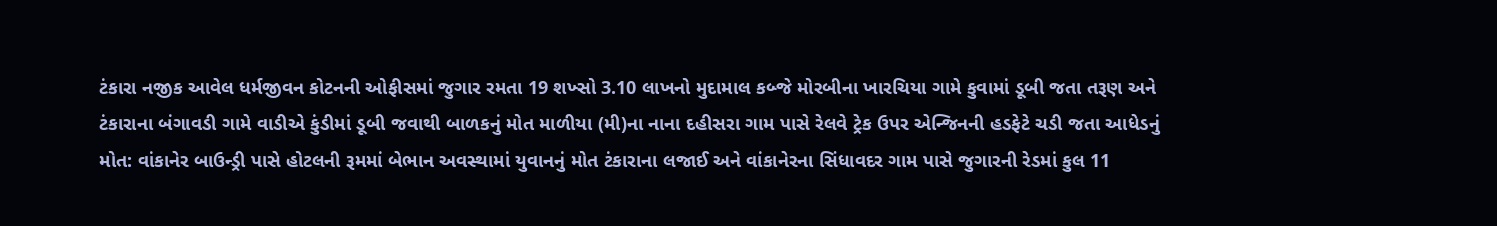ટંકારા નજીક આવેલ ધર્મજીવન કોટનની ઓફીસમાં જુગાર રમતા 19 શખ્સો 3.10 લાખનો મુદામાલ કબ્જે મોરબીના ખારચિયા ગામે કુવામાં ડૂબી જતા તરૂણ અને ટંકારાના બંગાવડી ગામે વાડીએ કુંડીમાં ડૂબી જવાથી બાળકનું મોત માળીયા (મી)ના નાના દહીસરા ગામ પાસે રેલવે ટ્રેક ઉપર એન્જિનની હડફેટે ચડી જતા આધેડનું મોત: વાંકાનેર બાઉન્ડ્રી પાસે હોટલની રૂમમાં બેભાન અવસ્થામાં યુવાનનું મોત ટંકારાના લજાઈ અને વાંકાનેરના સિંધાવદર ગામ પાસે જુગારની રેડમાં કુલ 11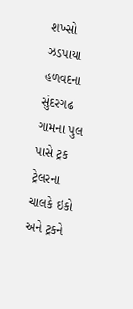શખ્સો ઝડપાયા હળવદના સુંદરગઢ ગામના પુલ પાસે ટ્રક ટ્રેલરના ચાલકે ઇકો અને ટ્રકને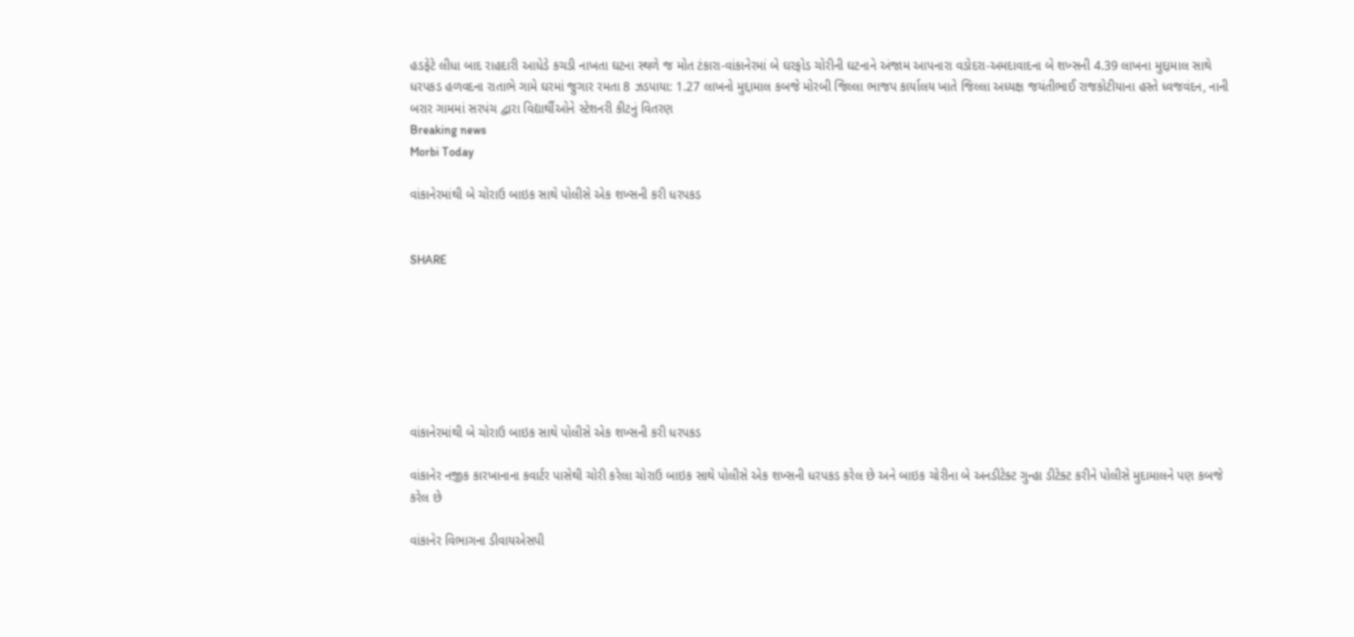હડફેટે લીધા બાદ રાહદારી આધેડે કચડી નાખતા ઘટના સ્થળે જ મોત ટંકારા-વાંકાનેરમાં બે ઘરફોડ ચોરીની ઘટનાને અંજામ આપનારા વડોદરા-અમદાવાદના બે શખ્સની 4.39 લાખના મુદ્દામાલ સાથે ધરપકડ હળવદના રાતાભે ગામે ઘરમાં જુગાર રમતા 8 ઝડપાયા: 1.27 લાખનો મુદ્દામાલ કબજે મોરબી જિલ્લા ભાજપ કાર્યાલય ખાતે જિલ્લા અધ્યક્ષ જયંતીભાઈ રાજકોટીયાના હસ્તે ધ્વજવંદન, નાની બરાર ગામમાં સરપંચ દ્વારા વિદ્યાર્થીઓને સ્ટેશનરી કીટનું વિતરણ
Breaking news
Morbi Today

વાંકાનેરમાંથી બે ચોરાઉ બાઇક સાથે પોલીસે એક શખ્સની કરી ધરપકડ


SHARE







વાંકાનેરમાંથી બે ચોરાઉ બાઇક સાથે પોલીસે એક શખ્સની કરી ધરપકડ

વાંકાનેર નજીક કારખાનાના કવાર્ટર પાસેથી ચોરી કરેલા ચોરાઉ બાઇક સાથે પોલીસે એક શખ્સની ધરપકડ કરેલ છે અને બાઇક ચોરીના બે અનડીટેક્ટ ગુન્હા ડીટેક્ટ કરીને પોલીસે મુદામાલને પણ કબજે કરેલ છે

વાંકાનેર વિભાગના ડીવાયએસપી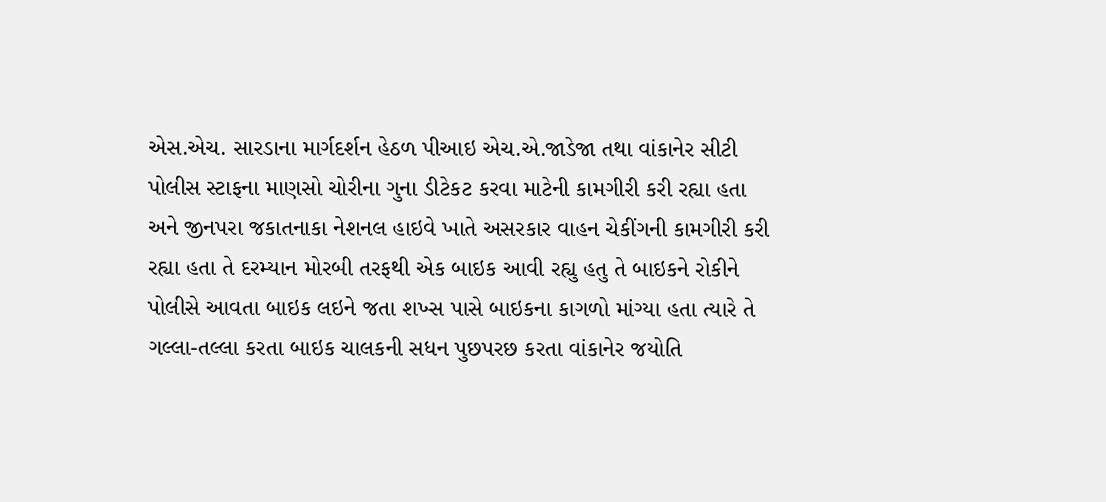એસ.એચ. સારડાના માર્ગદર્શન હેઠળ પીઆઇ એચ.એ.જાડેજા તથા વાંકાનેર સીટી પોલીસ સ્ટાફના માણસો ચોરીના ગુના ડીટેકટ કરવા માટેની કામગીરી કરી રહ્યા હતા અને જીનપરા જકાતનાકા નેશનલ હાઇવે ખાતે અસરકાર વાહન ચેકીંગની કામગીરી કરી રહ્યા હતા તે દરમ્યાન મોરબી તરફથી એક બાઇક આવી રહ્યુ હતુ તે બાઇકને રોકીને પોલીસે આવતા બાઇક લઇને જતા શખ્સ પાસે બાઇકના કાગળો માંગ્યા હતા ત્યારે તે ગલ્લા-તલ્લા કરતા બાઇક ચાલકની સધન પુછપરછ કરતા વાંકાનેર જયોતિ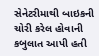સેનેટરીમાથી બાઇકની ચોરી કરેલ હોવાની કબુલાત આપી હતી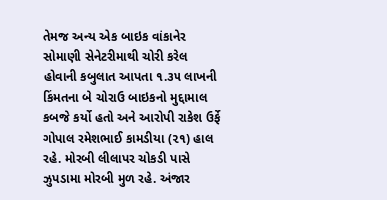તેમજ અન્ય એક બાઇક વાંકાનેર સોમાણી સેનેટરીમાથી ચોરી કરેલ હોવાની કબુલાત આપતા ૧.૩૫ લાખની કિંમતના બે ચોરાઉ બાઇકનો મુદ્દામાલ કબજે કર્યો હતો અને આરોપી રાકેશ ઉર્ફે ગોપાલ રમેશભાઈ કામડીયા (૨૧) હાલ રહે. મોરબી લીલાપર ચોકડી પાસે ઝુપડામા મોરબી મુળ રહે. અંજાર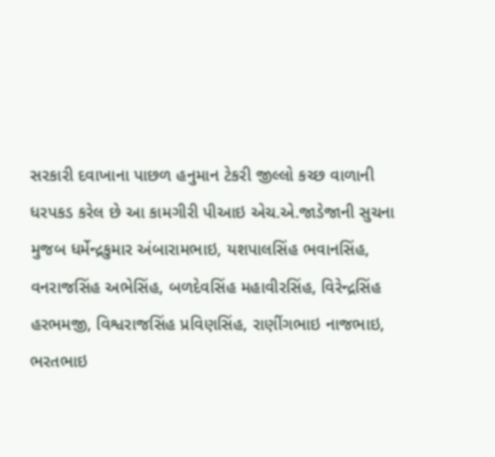સરકારી દવાખાના પાછળ હનુમાન ટેકરી જીલ્લો કચ્છ વાળાની ધરપકડ કરેલ છે આ કામગીરી પીઆઇ એચ.એ.જાડેજાની સુચના મુજબ ધર્મેન્દ્રકુમાર અંબારામભાઇ, યશપાલસિંહ ભવાનસિંહ, વનરાજસિંહ અભેસિંહ, બળદેવસિંહ મહાવીરસિંહ, વિરેન્દ્રસિંહ હરભમજી, વિશ્વરાજસિંહ પ્રવિણસિંહ, રાણીંગભાઇ નાજભાઇ, ભરતભાઇ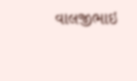વાલજીભાઇ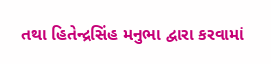તથા હિતેન્દ્રસિંહ મનુભા દ્વારા કરવામાં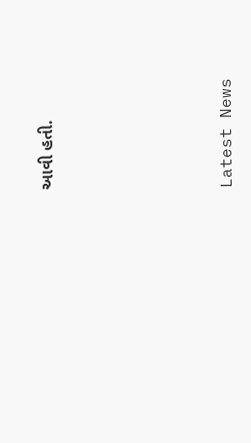આવી હતી.






Latest News